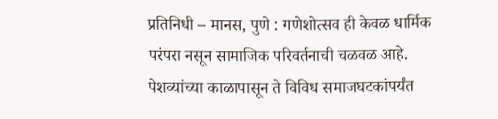प्रतिनिधी – मानस, पुणे : गणेशोत्सव ही केवळ धार्मिक परंपरा नसून सामाजिक परिवर्तनाची चळवळ आहे. पेशव्यांच्या काळापासून ते विविध समाजघटकांपर्यंत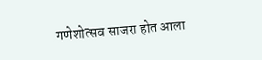गणेशोत्सव साजरा होत आला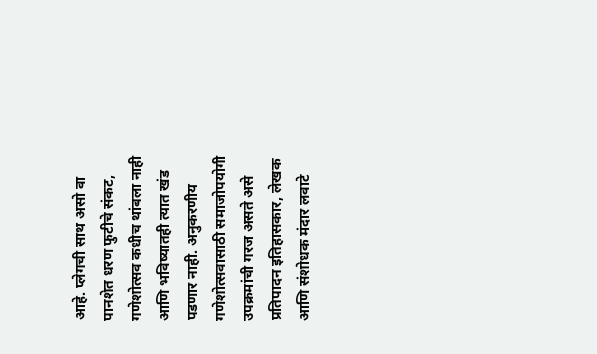आहे. प्लेगची साथ असो वा पानशेत धरण फुटीचे संकट, गणेशोत्सव कधीच थांबला नाही आणि भविष्यातही त्यात खंड पडणार नाही. अनुकरणीय गणेशोत्सवासाठी समाजोपयोगी उपक्रमांची गरज असते असे प्रतिपादन इतिहासकार, लेखक आणि संशोधक मंदार लवाटे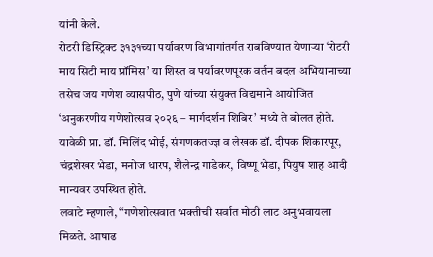यांनी केले.
रोटरी डिस्ट्रिक्ट ३१३१च्या पर्यावरण विभागांतर्गत राबविण्यात येणाऱ्या ‘रोटरी माय सिटी माय प्रॉमिस’ या शिस्त व पर्यावरणपूरक वर्तन बदल अभियानाच्या तसेच जय गणेश व्यासपीठ, पुणे यांच्या संयुक्त विद्यमाने आयोजित ‘अनुकरणीय गणेशोत्सव २०२६ – मार्गदर्शन शिबिर’ मध्ये ते बोलत होते. यावेळी प्रा. डॉ. मिलिंद भोई, संगणकतज्ज्ञ व लेखक डॉ. दीपक शिकारपूर, चंद्रशेखर भेडा, मनोज धारप, शैलेन्द्र गाडेकर, विष्णू भेडा, पियुष शाह आदी मान्यवर उपस्थित होते.
लवाटे म्हणाले, “गणेशोत्सवात भक्तीची सर्वात मोठी लाट अनुभवायला मिळते. आषाढ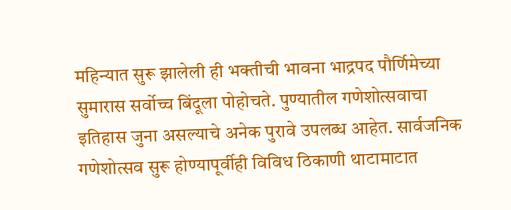महिन्यात सुरू झालेली ही भक्तीची भावना भाद्रपद पौर्णिमेच्या सुमारास सर्वोच्च बिंदूला पोहोचते. पुण्यातील गणेशोत्सवाचा इतिहास जुना असल्याचे अनेक पुरावे उपलब्ध आहेत. सार्वजनिक गणेशोत्सव सुरू होण्यापूर्वीही विविध ठिकाणी थाटामाटात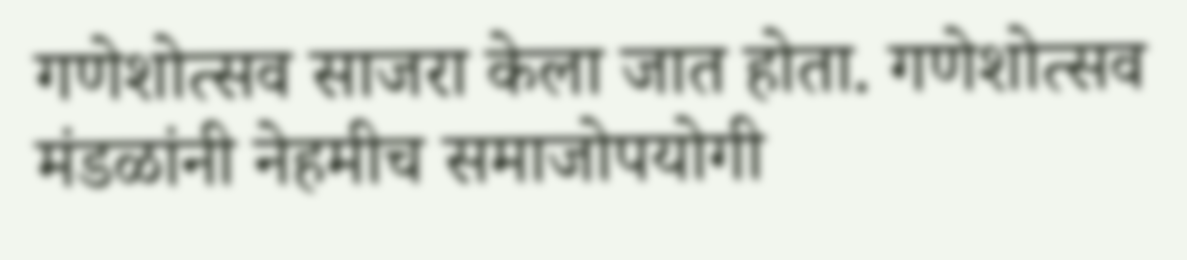गणेशोत्सव साजरा केला जात होता. गणेशोत्सव मंडळांनी नेहमीच समाजोपयोगी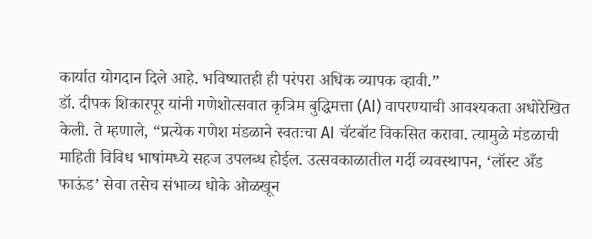कार्यात योगदान दिले आहे. भविष्यातही ही परंपरा अधिक व्यापक व्हावी.”
डॉ. दीपक शिकारपूर यांनी गणेशोत्सवात कृत्रिम बुद्धिमत्ता (AI) वापरण्याची आवश्यकता अधोरेखित केली. ते म्हणाले, “प्रत्येक गणेश मंडळाने स्वतःचा AI चॅटबॉट विकसित करावा. त्यामुळे मंडळाची माहिती विविध भाषांमध्ये सहज उपलब्ध होईल. उत्सवकाळातील गर्दी व्यवस्थापन, ‘लॉस्ट अँड फाऊंड’ सेवा तसेच संभाव्य धोके ओळखून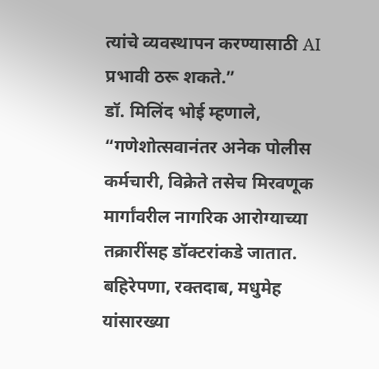त्यांचे व्यवस्थापन करण्यासाठी AI प्रभावी ठरू शकते.”
डॉ. मिलिंद भोई म्हणाले, “गणेशोत्सवानंतर अनेक पोलीस कर्मचारी, विक्रेते तसेच मिरवणूक मार्गांवरील नागरिक आरोग्याच्या तक्रारींसह डॉक्टरांकडे जातात. बहिरेपणा, रक्तदाब, मधुमेह यांसारख्या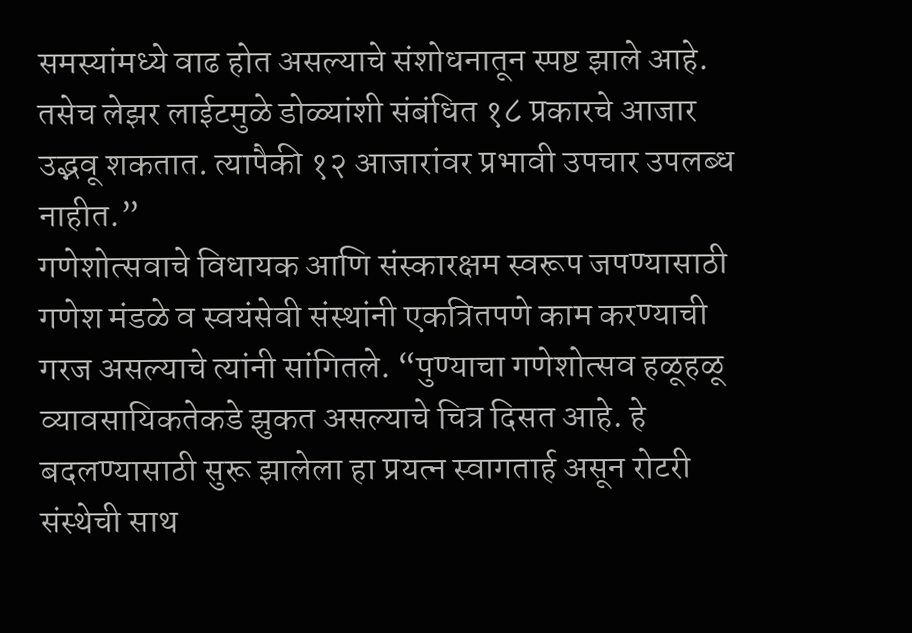समस्यांमध्ये वाढ होत असल्याचे संशोधनातून स्पष्ट झाले आहे. तसेच लेझर लाईटमुळे डोळ्यांशी संबंधित १८ प्रकारचे आजार उद्भवू शकतात. त्यापैकी १२ आजारांवर प्रभावी उपचार उपलब्ध नाहीत.”
गणेशोत्सवाचे विधायक आणि संस्कारक्षम स्वरूप जपण्यासाठी गणेश मंडळे व स्वयंसेवी संस्थांनी एकत्रितपणे काम करण्याची गरज असल्याचे त्यांनी सांगितले. “पुण्याचा गणेशोत्सव हळूहळू व्यावसायिकतेकडे झुकत असल्याचे चित्र दिसत आहे. हे बदलण्यासाठी सुरू झालेला हा प्रयत्न स्वागतार्ह असून रोटरी संस्थेची साथ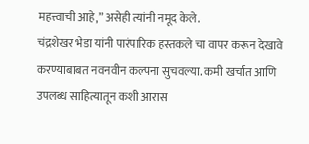महत्त्वाची आहे,” असेही त्यांनी नमूद केले.
चंद्रशेखर भेडा यांनी पारंपारिक हस्तकले चा वापर करून देखावे करण्याबाबत नवनवीन कल्पना सुचवल्या. कमी खर्चात आणि उपलब्ध साहित्यातून कशी आरास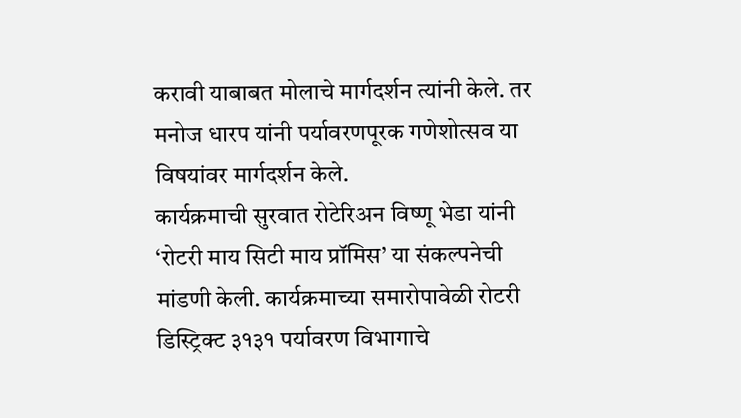करावी याबाबत मोलाचे मार्गदर्शन त्यांनी केले. तर मनोज धारप यांनी पर्यावरणपूरक गणेशोत्सव या विषयांवर मार्गदर्शन केले.
कार्यक्रमाची सुरवात रोटेरिअन विष्णू भेडा यांनी ‘रोटरी माय सिटी माय प्रॉमिस’ या संकल्पनेची मांडणी केली. कार्यक्रमाच्या समारोपावेळी रोटरी डिस्ट्रिक्ट ३१३१ पर्यावरण विभागाचे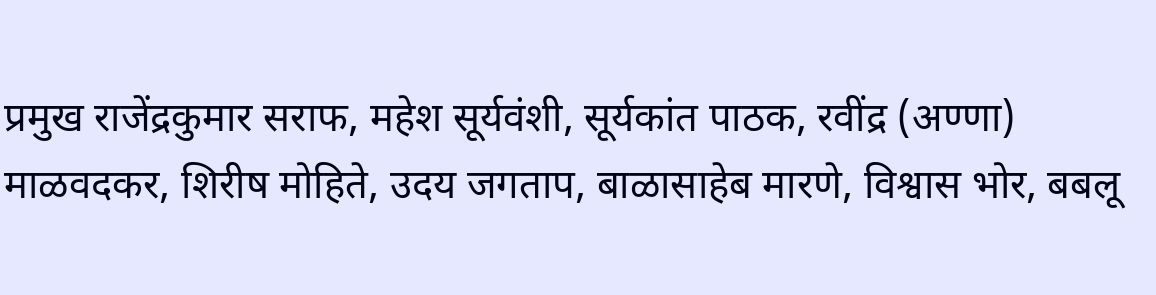प्रमुख राजेंद्रकुमार सराफ, महेश सूर्यवंशी, सूर्यकांत पाठक, रवींद्र (अण्णा) माळवदकर, शिरीष मोहिते, उदय जगताप, बाळासाहेब मारणे, विश्वास भोर, बबलू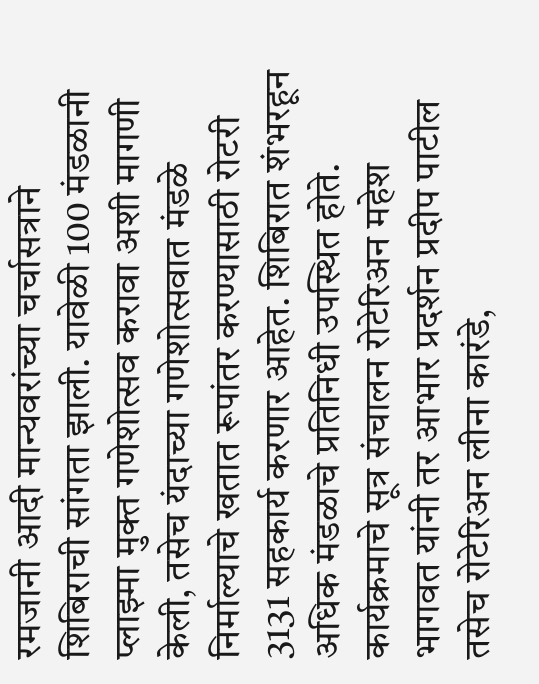रमजानी आदी मान्यवरांच्या चर्चासत्राने शिबिराची सांगता झाली. यावेळी 100 मंडळानी प्लाझ्मा मुक्त गणेशोत्सव करावा अशी मागणी केली, तसेच यंदाच्या गणेशोत्सवात मंडळे निर्माल्याचे खतात रूपांतर करण्यासाठी रोटरी 3131 सहकार्य करणार आहेत. शिबिरात शंभरहून अधिक मंडळाचे प्रतिनिधी उपस्थित होते. कार्यक्रमाचे सूत्र संचालन रोटेरिअन महेश भागवत यांनी तर आभार प्रदर्शन प्रदीप पाटील तसेच रोटेरिअन लीना कारंडे,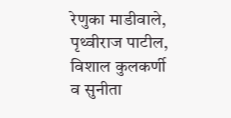रेणुका माडीवाले, पृथ्वीराज पाटील, विशाल कुलकर्णी व सुनीता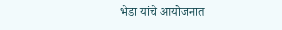भेडा यांचे आयोजनात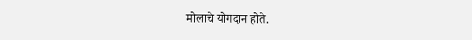मोलाचे योगदान होते.